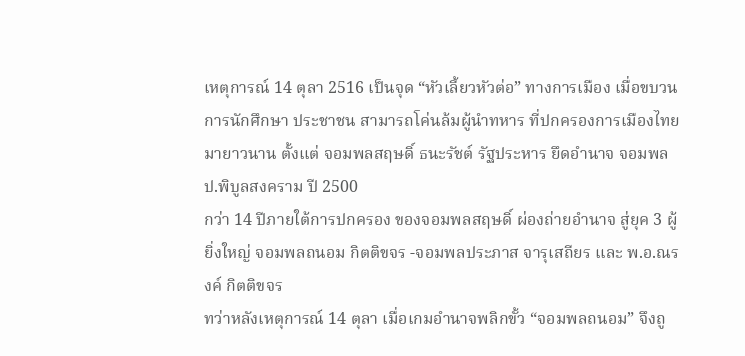เหตุการณ์ 14 ตุลา 2516 เป็นจุด “หัวเลี้ยวหัวต่อ” ทางการเมือง เมื่อขบวนการนักศึกษา ประชาชน สามารถโค่นล้มผู้นำทหาร ที่ปกครองการเมืองไทยมายาวนาน ตั้งแต่ จอมพลสฤษดิ์ ธนะรัชต์ รัฐประหาร ยึดอำนาจ จอมพล ป.พิบูลสงคราม ปี 2500
กว่า 14 ปีภายใต้การปกครอง ของจอมพลสฤษดิ์ ผ่องถ่ายอำนาจ สู่ยุค 3 ผู้ยิ่งใหญ่ จอมพลถนอม กิตติขจร -จอมพลประภาส จารุเสถียร และ พ.อ.ณรงค์ กิตติขจร
ทว่าหลังเหตุการณ์ 14 ตุลา เมื่อเกมอำนาจพลิกขั้ว “จอมพลถนอม” จึงถู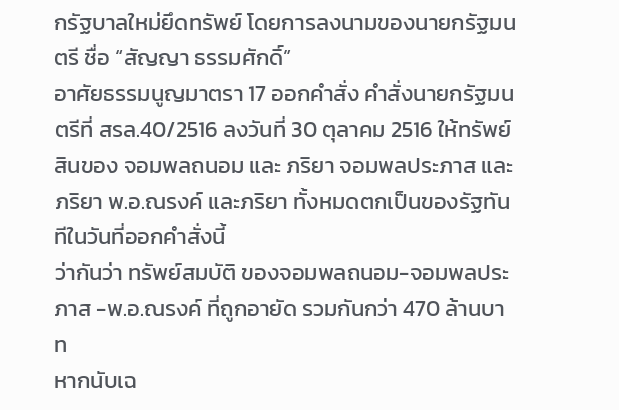กรัฐบาลใหม่ยึดทรัพย์ โดยการลงนามของนายกรัฐมนตรี ชื่อ “สัญญา ธรรมศักดิ์”
อาศัยธรรมนูญมาตรา 17 ออกคำสั่ง คำสั่งนายกรัฐมนตรีที่ สรล.40/2516 ลงวันที่ 30 ตุลาคม 2516 ให้ทรัพย์สินของ จอมพลถนอม และ ภริยา จอมพลประภาส และภริยา พ.อ.ณรงค์ และภริยา ทั้งหมดตกเป็นของรัฐทันทีในวันที่ออกคำสั่งนี้
ว่ากันว่า ทรัพย์สมบัติ ของจอมพลถนอม-จอมพลประภาส -พ.อ.ณรงค์ ที่ถูกอายัด รวมกันกว่า 470 ล้านบาท
หากนับเฉ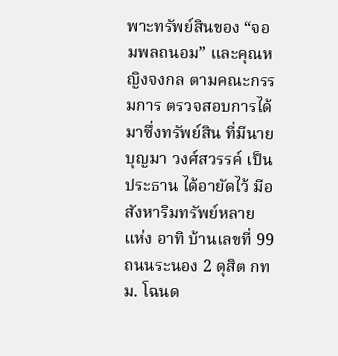พาะทรัพย์สินของ “จอมพลถนอม” และคุณหญิงจงกล ตามคณะกรรมการ ตรวจสอบการได้มาซึ่งทรัพย์สิน ที่มีนายบุญมา วงศ์สวรรค์ เป็นประธาน ได้อายัดไว้ มีอสังหาริมทรัพย์หลายแห่ง อาทิ บ้านเลขที่ 99 ถนนระนอง 2 ดุสิต กทม. โฉนด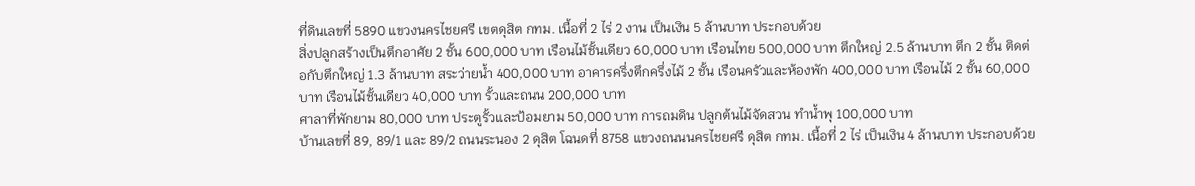ที่ดินเลขที่ 5890 แขวงนครไชยศรี เขตดุสิต กทม. เนื้อที่ 2 ไร่ 2 งาน เป็นเงิน 5 ล้านบาท ประกอบด้วย
สิ่งปลูกสร้างเป็นตึกอาศัย 2 ชั้น 600,000 บาท เรือนไม้ชั้นเดียว 60,000 บาท เรือนไทย 500,000 บาท ตึกใหญ่ 2.5 ล้านบาท ตึก 2 ชั้น ติดต่อกับตึกใหญ่ 1.3 ล้านบาท สระว่ายน้ำ 400,000 บาท อาคารครึ่งตึกครึ่งไม้ 2 ชั้น เรือนครัวและห้องพัก 400,000 บาท เรือนไม้ 2 ชั้น 60,000 บาท เรือนไม้ชั้นเดียว 40,000 บาท รั้วและถนน 200,000 บาท
ศาลาที่พักยาม 80,000 บาท ประตูรั้วและป้อมยาม 50,000 บาท การถมดิน ปลูกต้นไม้จัดสวน ทำน้ำพุ 100,000 บาท
บ้านเลขที่ 89, 89/1 และ 89/2 ถนนระนอง 2 ดุสิต โฉนดที่ 8758 แขวงถนนนครไชยศรี ดุสิต กทม. เนื้อที่ 2 ไร่ เป็นเงิน 4 ล้านบาท ประกอบด้วย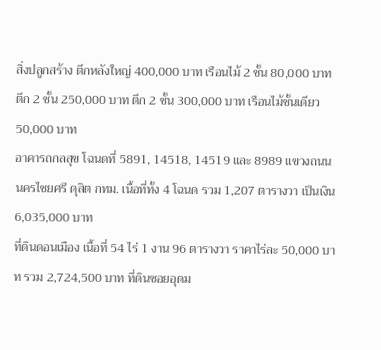สิ่งปลูกสร้าง ตึกหลังใหญ่ 400,000 บาท เรือนไม้ 2 ชั้น 80,000 บาท ตึก 2 ชั้น 250,000 บาท ตึก 2 ชั้น 300,000 บาท เรือนไม้ชั้นเดียว 50,000 บาท
อาคารถกลสุข โฉนดที่ 5891, 14518, 14519 และ 8989 แขวงถนนนครไชยศรี ดุสิต กทม. เนื้อที่ทั้ง 4 โฉนด รวม 1,207 ตารางวา เป็นเงิน 6,035,000 บาท
ที่ดินดอนเมือง เนื้อที่ 54 ไร่ 1 งาน 96 ตารางวา ราคาไร่ละ 50,000 บาท รวม 2,724,500 บาท ที่ดินซอยอุดม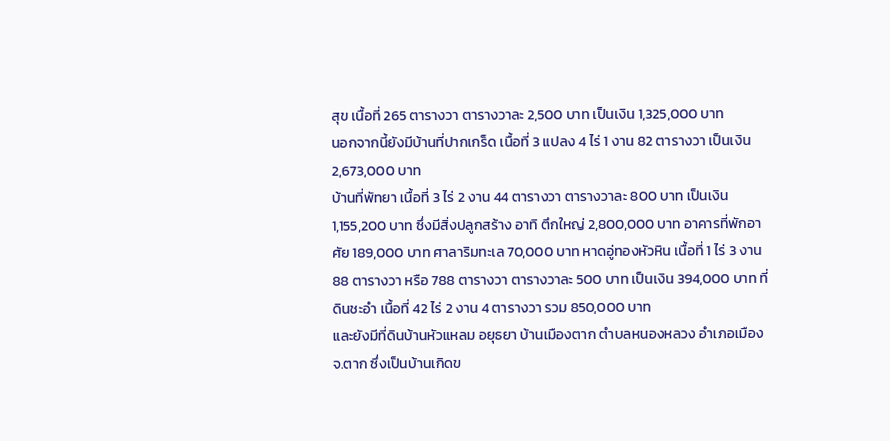สุข เนื้อที่ 265 ตารางวา ตารางวาละ 2,500 บาท เป็นเงิน 1,325,000 บาท
นอกจากนี้ยังมีบ้านที่ปากเกร็ด เนื้อที่ 3 แปลง 4 ไร่ 1 งาน 82 ตารางวา เป็นเงิน 2,673,000 บาท
บ้านที่พัทยา เนื้อที่ 3 ไร่ 2 งาน 44 ตารางวา ตารางวาละ 800 บาท เป็นเงิน 1,155,200 บาท ซึ่งมีสิ่งปลูกสร้าง อาทิ ตึกใหญ่ 2,800,000 บาท อาคารที่พักอาศัย 189,000 บาท ศาลาริมทะเล 70,000 บาท หาดอู่ทองหัวหิน เนื้อที่ 1 ไร่ 3 งาน 88 ตารางวา หรือ 788 ตารางวา ตารางวาละ 500 บาท เป็นเงิน 394,000 บาท ที่ดินชะอำ เนื้อที่ 42 ไร่ 2 งาน 4 ตารางวา รวม 850,000 บาท
และยังมีที่ดินบ้านหัวแหลม อยุธยา บ้านเมืองตาก ตำบลหนองหลวง อำเภอเมือง จ.ตาก ซึ่งเป็นบ้านเกิดข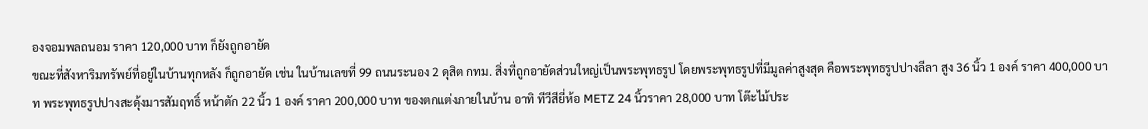องจอมพลถนอม ราคา 120,000 บาท ก็ยังถูกอายัด
ขณะที่สังหาริมทรัพย์ที่อยู่ในบ้านทุกหลัง ก็ถูกอายัด เช่น ในบ้านเลขที่ 99 ถนนระนอง 2 ดุสิต กทม. สิ่งที่ถูกอายัดส่วนใหญ่เป็นพระพุทธรูป โดยพระพุทธรูปที่มีมูลค่าสูงสุด คือพระพุทธรูปปางลีลา สูง 36 นิ้ว 1 องค์ ราคา 400,000 บาท พระพุทธรูปปางสะดุ้งมารสัมฤทธิ์ หน้าตัก 22 นิ้ว 1 องค์ ราคา 200,000 บาท ของตกแต่งภายในบ้าน อาทิ ทีวีสียี่ห้อ METZ 24 นิ้วราคา 28,000 บาท โต๊ะไม้ประ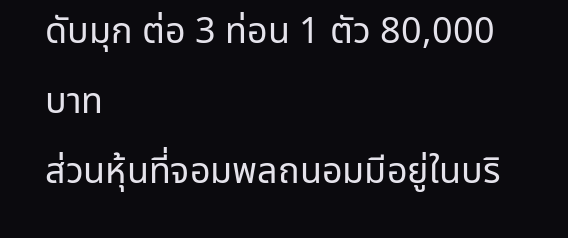ดับมุก ต่อ 3 ท่อน 1 ตัว 80,000 บาท
ส่วนหุ้นที่จอมพลถนอมมีอยู่ในบริ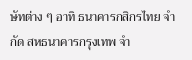ษัทต่าง ๆ อาทิ ธนาคารกสิกรไทย จำกัด สหธนาคารกรุงเทพ จำ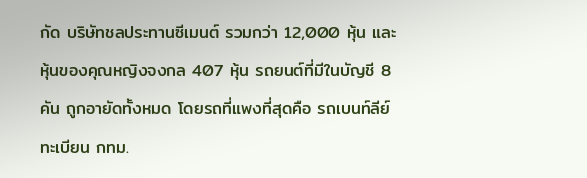กัด บริษัทชลประทานซีเมนต์ รวมกว่า 12,000 หุ้น และหุ้นของคุณหญิงจงกล 407 หุ้น รถยนต์ที่มีในบัญชี 8 คัน ถูกอายัดทั้งหมด โดยรถที่แพงที่สุดคือ รถเบนท์ลีย์ ทะเบียน กทม.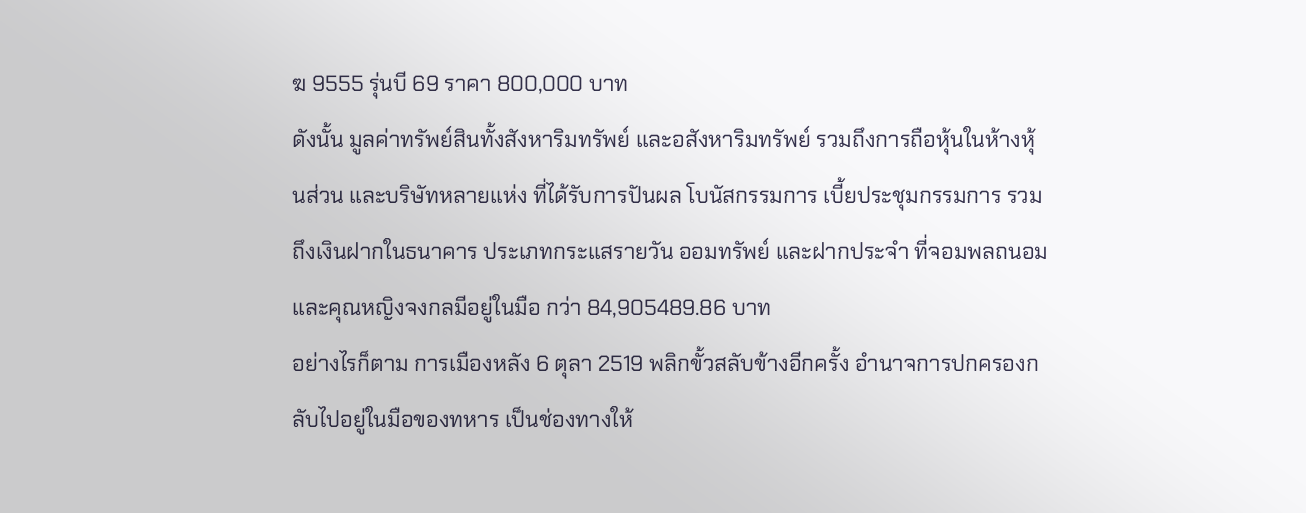ฆ 9555 รุ่นบี 69 ราคา 800,000 บาท
ดังนั้น มูลค่าทรัพย์สินทั้งสังหาริมทรัพย์ และอสังหาริมทรัพย์ รวมถึงการถือหุ้นในห้างหุ้นส่วน และบริษัทหลายแห่ง ที่ได้รับการปันผล โบนัสกรรมการ เบี้ยประชุมกรรมการ รวมถึงเงินฝากในธนาคาร ประเภทกระแสรายวัน ออมทรัพย์ และฝากประจำ ที่จอมพลถนอม และคุณหญิงจงกลมีอยู่ในมือ กว่า 84,905489.86 บาท
อย่างไรก็ตาม การเมืองหลัง 6 ตุลา 2519 พลิกขั้วสลับข้างอีกครั้ง อำนาจการปกครองกลับไปอยู่ในมือของทหาร เป็นช่องทางให้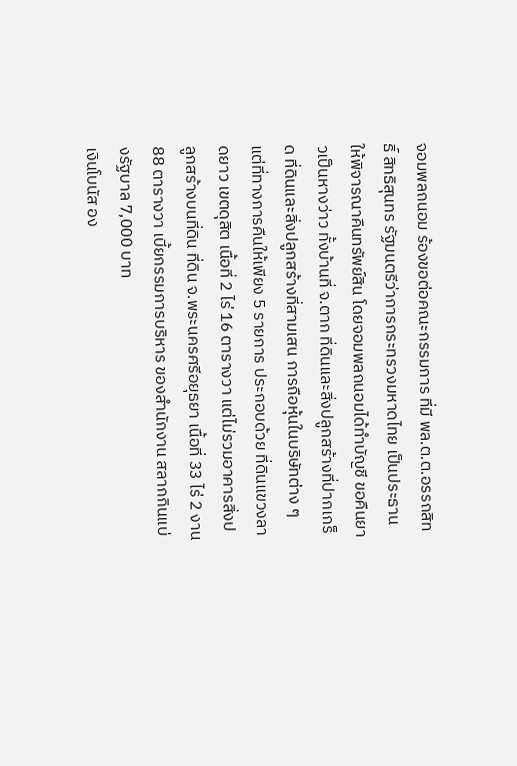จอมพลถนอม ร้องขอต่อคณะกรรมการ ที่มี พล.ต.ต.อรรถสิทธิ์ สิทธิสุนทร รัฐมนตรีว่าการกระทรวงมหาดไทย เป็นประธาน ให้พิจารณาคืนทรัพย์สิน โดยจอมพลถนอมได้ทำบัญชี ขอคืนยาวเป็นหางว่าว ทั้งบ้านที่ จ.ตาก ที่ดินและสิ่งปลูกสร้างที่ปากเกร็ด ที่ดินและสิ่งปลูกสร้างที่สามเสน การถือหุ้นในบริษัทต่าง ๆ
แต่ที่ทางการคืนให้เพียง 5 รายการ ประกอบด้วย ที่ดินแขวงลาดยาว เขตดุสิต เนื้อที่ 2 ไร่ 16 ตารางวา แต่ไม่รวมอาคารสิ่งปลูกสร้างบนที่ดิน ที่ดิน จ.พระนครศรีอยุธยา เนื้อที่ 33 ไร่ 2 งาน 88 ตารางวา เบี้ยกรรมการบริหาร ของสำนักงาน สลากกินแบ่งรัฐบาล 7,000 บาท
เงินโบนัส อง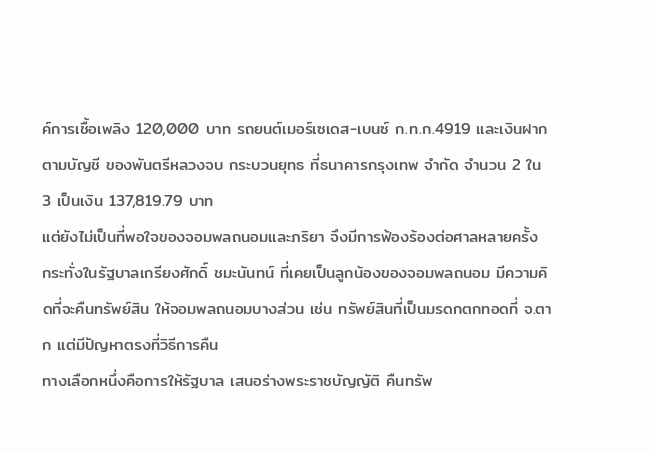ค์การเชื้อเพลิง 120,000 บาท รถยนต์เมอร์เซเดส-เบนซ์ ก.ท.ก.4919 และเงินฝากตามบัญชี ของพันตรีหลวงจบ กระบวนยุทธ ที่ธนาคารกรุงเทพ จำกัด จำนวน 2 ใน 3 เป็นเงิน 137,819.79 บาท
แต่ยังไม่เป็นที่พอใจของจอมพลถนอมและภริยา จึงมีการฟ้องร้องต่อศาลหลายครั้ง กระทั่งในรัฐบาลเกรียงศักดิ์ ชมะนันทน์ ที่เคยเป็นลูกน้องของจอมพลถนอม มีความคิดที่จะคืนทรัพย์สิน ให้จอมพลถนอมบางส่วน เช่น ทรัพย์สินที่เป็นมรดกตกทอดที่ จ.ตาก แต่มีปัญหาตรงที่วิธีการคืน
ทางเลือกหนึ่งคือการให้รัฐบาล เสนอร่างพระราชบัญญัติ คืนทรัพ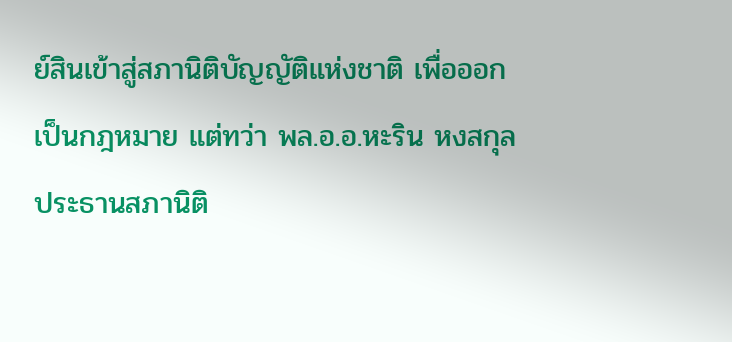ย์สินเข้าสู่สภานิติบัญญัติแห่งชาติ เพื่อออกเป็นกฎหมาย แต่ทว่า พล.อ.อ.หะริน หงสกุล ประธานสภานิติ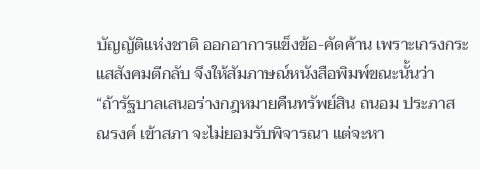บัญญัติแห่งชาติ ออกอาการแข็งข้อ-คัดค้าน เพราะเกรงกระแสสังคมตีกลับ จึงให้สัมภาษณ์หนังสือพิมพ์ขณะนั้นว่า
“ถ้ารัฐบาลเสนอร่างกฎหมายคืนทรัพย์สิน ถนอม ประภาส ณรงค์ เข้าสภา จะไม่ยอมรับพิจารณา แต่จะหา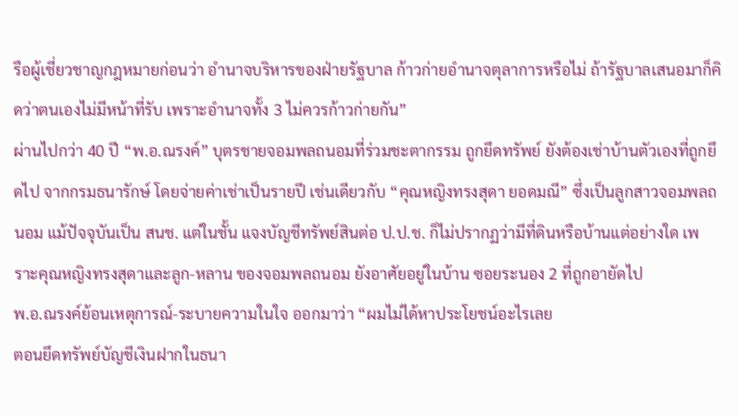รือผู้เชี่ยวชาญกฎหมายก่อนว่า อำนาจบริหารของฝ่ายรัฐบาล ก้าวก่ายอำนาจตุลาการหรือไม่ ถ้ารัฐบาลเสนอมาก็คิดว่าตนเองไม่มีหน้าที่รับ เพราะอำนาจทั้ง 3 ไม่ควรก้าวก่ายกัน”
ผ่านไปกว่า 40 ปี “พ.อ.ณรงค์” บุตรชายจอมพลถนอมที่ร่วมชะตากรรม ถูกยึดทรัพย์ ยังต้องเช่าบ้านตัวเองที่ถูกยึดไป จากกรมธนารักษ์ โดยจ่ายค่าเช่าเป็นรายปี เช่นเดียวกับ “คุณหญิงทรงสุดา ยอดมณี” ซึ่งเป็นลูกสาวจอมพลถนอม แม้ปัจจุบันเป็น สนช. แต่ในชั้น แจงบัญชีทรัพย์สินต่อ ป.ป.ช. ก็ไม่ปรากฏว่ามีที่ดินหรือบ้านแต่อย่างใด เพราะคุณหญิงทรงสุดาและลูก-หลาน ของจอมพลถนอม ยังอาศัยอยู่ในบ้าน ซอยระนอง 2 ที่ถูกอายัดไป
พ.อ.ณรงค์ย้อนเหตุการณ์-ระบายความในใจ ออกมาว่า “ผมไม่ได้หาประโยชน์อะไรเลย
ตอนยึดทรัพย์บัญชีเงินฝากในธนา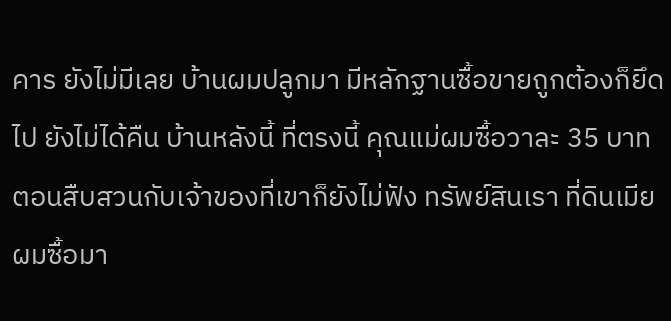คาร ยังไม่มีเลย บ้านผมปลูกมา มีหลักฐานซื้อขายถูกต้องก็ยึดไป ยังไม่ได้คืน บ้านหลังนี้ ที่ตรงนี้ คุณแม่ผมซื้อวาละ 35 บาท ตอนสืบสวนกับเจ้าของที่เขาก็ยังไม่ฟัง ทรัพย์สินเรา ที่ดินเมียผมซื้อมา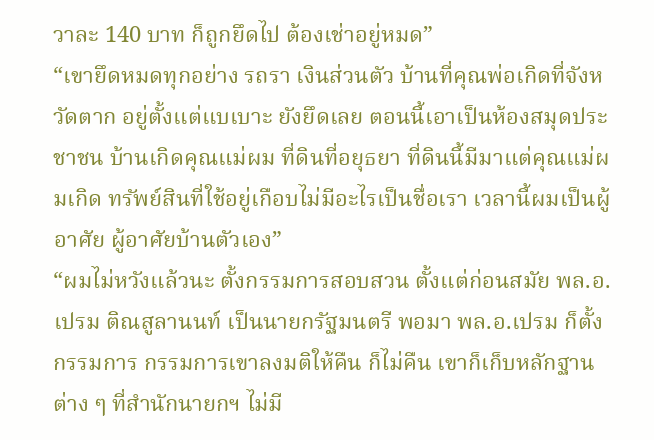วาละ 140 บาท ก็ถูกยึดไป ต้องเช่าอยู่หมด”
“เขายึดหมดทุกอย่าง รถรา เงินส่วนตัว บ้านที่คุณพ่อเกิดที่จังหวัดตาก อยู่ตั้งแต่แบเบาะ ยังยึดเลย ตอนนี้เอาเป็นห้องสมุดประชาชน บ้านเกิดคุณแม่ผม ที่ดินที่อยุธยา ที่ดินนี้มีมาแต่คุณแม่ผมเกิด ทรัพย์สินที่ใช้อยู่เกือบไม่มีอะไรเป็นชื่อเรา เวลานี้ผมเป็นผู้อาศัย ผู้อาศัยบ้านตัวเอง”
“ผมไม่หวังแล้วนะ ตั้งกรรมการสอบสวน ตั้งแต่ก่อนสมัย พล.อ.เปรม ติณสูลานนท์ เป็นนายกรัฐมนตรี พอมา พล.อ.เปรม ก็ตั้งกรรมการ กรรมการเขาลงมติให้คืน ก็ไม่คืน เขาก็เก็บหลักฐานต่าง ๆ ที่สำนักนายกฯ ไม่มี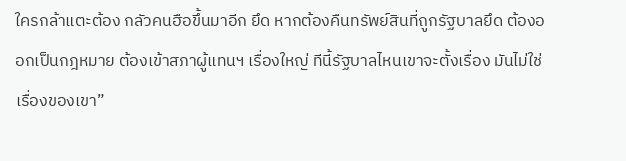ใครกล้าแตะต้อง กลัวคนฮือขึ้นมาอีก ยึด หากต้องคืนทรัพย์สินที่ถูกรัฐบาลยึด ต้องออกเป็นกฎหมาย ต้องเข้าสภาผู้แทนฯ เรื่องใหญ่ ทีนี้รัฐบาลไหนเขาจะตั้งเรื่อง มันไม่ใช่เรื่องของเขา”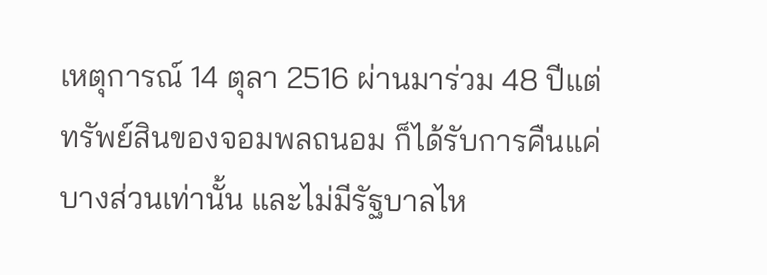เหตุการณ์ 14 ตุลา 2516 ผ่านมาร่วม 48 ปีแต่ทรัพย์สินของจอมพลถนอม ก็ได้รับการคืนแค่บางส่วนเท่านั้น และไม่มีรัฐบาลไห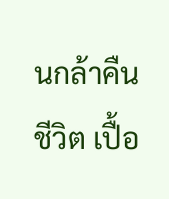นกล้าคืน
ชีวิต เปื้อ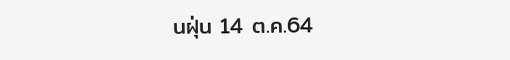นฝุ่น 14 ต.ค.64